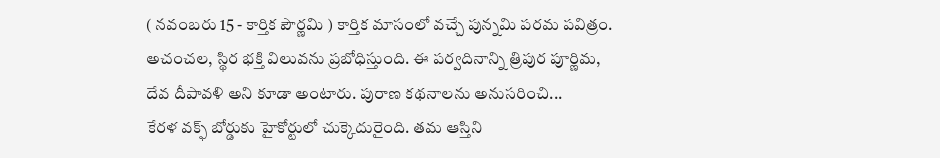( నవంబరు 15 - కార్తిక పౌర్ణమి ) కార్తిక మాసంలో వచ్చే పున్నమి పరమ పవిత్రం. అచంచల, స్థిర భక్తి విలువను ప్రబోధిస్తుంది. ఈ పర్వదినాన్ని త్రిపుర పూర్ణిమ, దేవ దీపావళి అని కూడా అంటారు. పురాణ కథనాలను అనుసరించి...
కేరళ వక్ఫ్ బోర్డుకు హైకోర్టులో చుక్కెదురైంది. తమ ఆస్తిని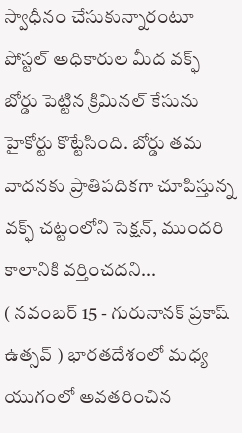స్వాధీనం చేసుకున్నారంటూ పోస్టల్ అధికారుల మీద వక్ఫ్ బోర్డు పెట్టిన క్రిమినల్ కేసును హైకోర్టు కొట్టేసింది. బోర్డు తమ వాదనకు ప్రాతిపదికగా చూపిస్తున్న వక్ఫ్ చట్టంలోని సెక్షన్, ముందరి కాలానికి వర్తించదని...
( నవంబర్ 15 - గురునానక్ ప్రకాష్ ఉత్సవ్ ) భారతదేశంలో మధ్య యుగంలో అవతరించిన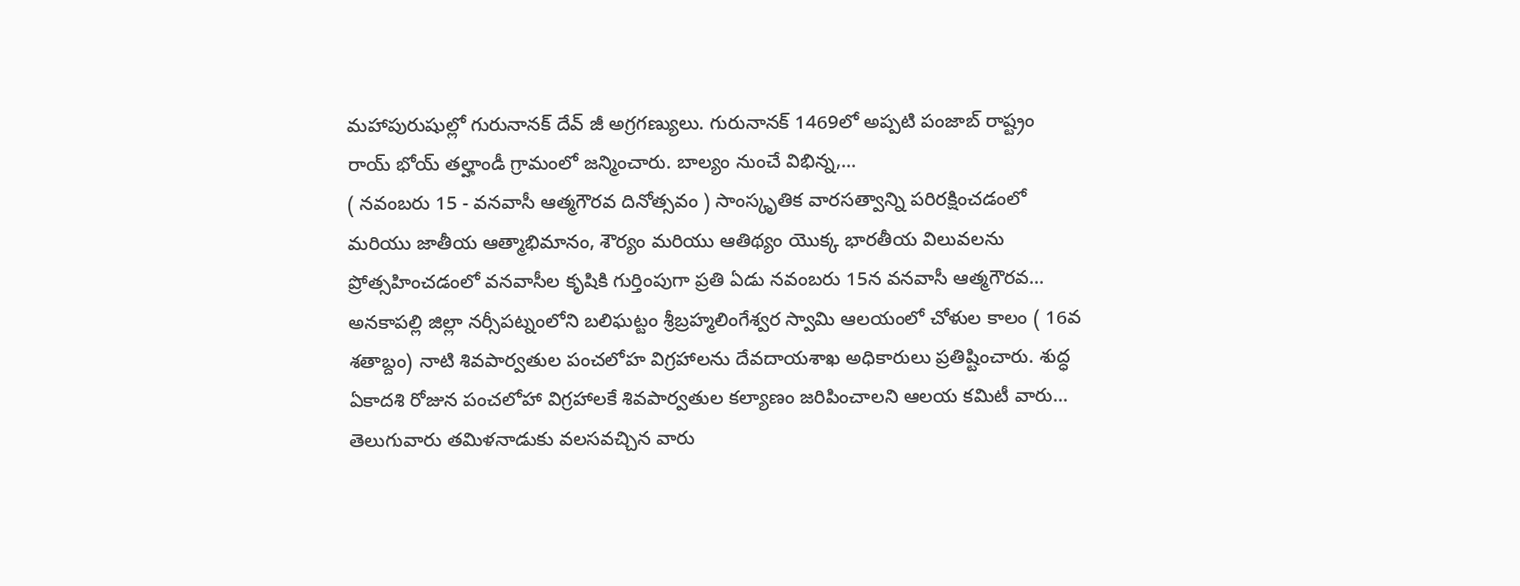మహాపురుషుల్లో గురునానక్ దేవ్ జీ అగ్రగణ్యులు. గురునానక్ 1469లో అప్పటి పంజాబ్ రాష్ట్రం రాయ్ భోయ్ తల్హాండీ గ్రామంలో జన్మించారు. బాల్యం నుంచే విభిన్న,...
( నవంబరు 15 - వనవాసీ ఆత్మగౌరవ దినోత్సవం ) సాంస్కృతిక వారసత్వాన్ని పరిరక్షించడంలో మరియు జాతీయ ఆత్మాభిమానం, శౌర్యం మరియు ఆతిథ్యం యొక్క భారతీయ విలువలను ప్రోత్సహించడంలో వనవాసీల కృషికి గుర్తింపుగా ప్రతి ఏడు నవంబరు 15న వనవాసీ ఆత్మగౌరవ...
అనకాపల్లి జిల్లా నర్సీపట్నంలోని బలిఘట్టం శ్రీబ్రహ్మలింగేశ్వర స్వామి ఆలయంలో చోళుల కాలం ( 16వ శతాబ్దం) నాటి శివపార్వతుల పంచలోహ విగ్రహాలను దేవదాయశాఖ అధికారులు ప్రతిష్టించారు. శుద్ధ ఏకాదశి రోజున పంచలోహా విగ్రహాలకే శివపార్వతుల కల్యాణం జరిపించాలని ఆలయ కమిటీ వారు...
తెలుగువారు తమిళనాడుకు వలసవచ్చిన వారు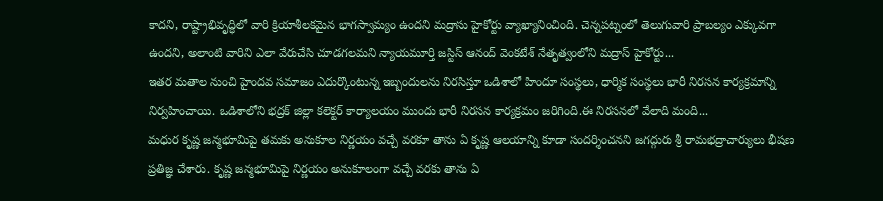కాదని, రాష్ట్రాభివృద్ధిలో వారి క్రియాశీలకమైన భాగస్వామ్యం ఉందని మద్రాసు హైకోర్టు వ్యాఖ్యానించింది. చెన్నపట్నంలో తెలుగువారి ప్రాబల్యం ఎక్కువగా ఉందని, అలాంటి వారిని ఎలా వేరుచేసి చూడగలమని న్యాయమూర్తి జస్టిస్ ఆనంద్ వెంకటేశ్ నేతృత్వంలోని మద్రాస్ హైకోర్టు...
ఇతర మతాల నుంచి హైందవ సమాజం ఎదుర్కొంటున్న ఇబ్బందులను నిరసిస్తూ ఒడిశాలో హిందూ సంస్థలు, ధార్మిక సంస్థలు భారీ నిరసన కార్యక్రమాన్ని నిర్వహించాయి. ఒడిశాలోని భద్రక్ జిల్లా కలెక్టర్ కార్యాలయం ముందు భారీ నిరసన కార్యక్రమం జరిగింది.ఈ నిరసనలో వేలాది మంది...
మధుర కృష్ణ జన్మభూమిపై తమకు అనుకూల నిర్ణయం వచ్చే వరకూ తాను ఏ కృష్ణ ఆలయాన్ని కూడా సందర్శించనని జగద్గురు శ్రీ రామభద్రాచార్యులు భీషణ ప్రతిజ్ఞ చేశారు. కృష్ణ జన్మభూమిపై నిర్ణయం అనుకూలంగా వచ్చే వరకు తాను ఏ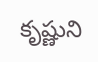కృష్ణుని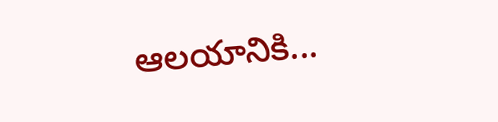ఆలయానికి...